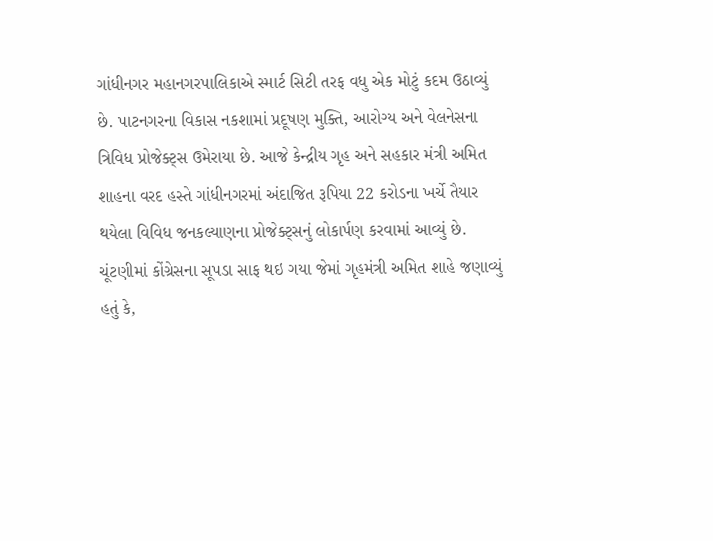ગાંધીનગર મહાનગરપાલિકાએ સ્માર્ટ સિટી તરફ વધુ એક મોટું કદમ ઉઠાવ્યું છે. પાટનગરના વિકાસ નકશામાં પ્રદૂષણ મુક્તિ, આરોગ્ય અને વેલનેસના ત્રિવિધ પ્રોજેક્ટ્સ ઉમેરાયા છે. આજે કેન્દ્રીય ગૃહ અને સહકાર મંત્રી અમિત શાહના વરદ હસ્તે ગાંધીનગરમાં અંદાજિત રૂપિયા 22 કરોડના ખર્ચે તૈયાર થયેલા વિવિધ જનકલ્યાણના પ્રોજેક્ટ્સનું લોકાર્પણ કરવામાં આવ્યું છે.
ચૂંટણીમાં કોંગ્રેસના સૂપડા સાફ થઇ ગયા જેમાં ગૃહમંત્રી અમિત શાહે જણાવ્યું હતું કે,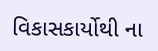વિકાસકાર્યોથી ના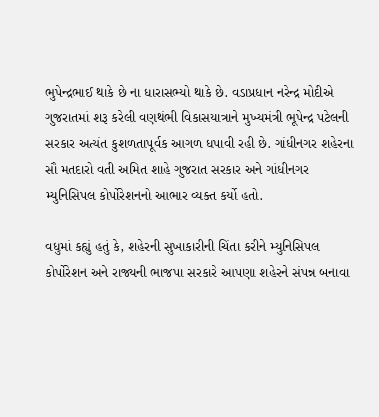ભુપેન્દ્રભાઈ થાકે છે ના ધારાસભ્યો થાકે છે. વડાપ્રધાન નરેન્દ્ર મોદીએ ગુજરાતમાં શરૂ કરેલી વણથંભી વિકાસયાત્રાને મુખ્યમંત્રી ભૂપેન્દ્ર પટેલની સરકાર અત્યંત કુશળતાપૂર્વક આગળ ધપાવી રહી છે. ગાંધીનગર શહેરના સૌ મતદારો વતી અમિત શાહે ગુજરાત સરકાર અને ગાંધીનગર મ્યુનિસિપલ કોર્પોરેશનનો આભાર વ્યક્ત કર્યો હતો.

વધુમાં કહ્યું હતું કે, શહેરની સુખાકારીની ચિંતા કરીને મ્યુનિસિપલ કોર્પોરેશન અને રાજ્યની ભાજપા સરકારે આપણા શહેરને સંપન્ન બનાવા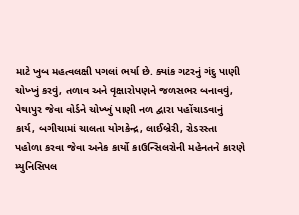માટે ખુબ મહત્વલક્ષી પગલાં ભર્યા છે. ક્યાંક ગટરનું ગંદુ પાણી ચોખ્ખું કરવું, તળાવ અને વૃક્ષારોપણને જળસભર બનાવવું, પેથાપુર જેવા વોર્ડને ચોખ્ખું પાણી નળ દ્વારા પહોંચાડવાનું કાર્ય, બગીચામાં ચાલતા યોગકેન્દ્ર, લાઈબ્રેરી, રોડરસ્તા પહોળા કરવા જેવા અનેક કાર્યો કાઉન્સિલરોની મહેનતને કારણે મ્યુનિસિપલ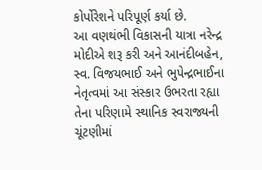કોર્પોરેશને પરિપૂર્ણ કર્યા છે.
આ વણથંભી વિકાસની યાત્રા નરેન્દ્ર મોદીએ શરૂ કરી અને આનંદીબહેન, સ્વ. વિજયભાઈ અને ભુપેન્દ્રભાઈના નેતૃત્વમાં આ સંસ્કાર ઉભરતા રહ્યા તેના પરિણામે સ્થાનિક સ્વરાજ્યની ચૂંટણીમાં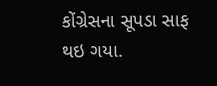કોંગ્રેસના સૂપડા સાફ થઇ ગયા.